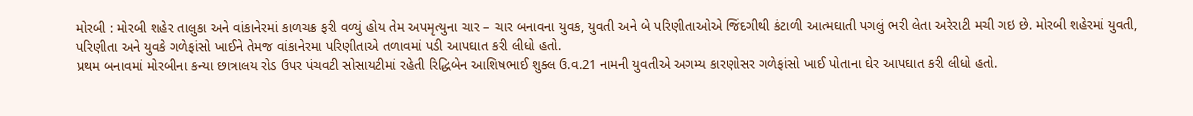મોરબી : મોરબી શહેર તાલુકા અને વાંકાનેરમાં કાળચક્ર ફરી વળ્યું હોય તેમ અપમૃત્યુના ચાર – ચાર બનાવના યુવક, યુવતી અને બે પરિણીતાઓએ જિંદગીથી કંટાળી આત્મઘાતી પગલું ભરી લેતા અરેરાટી મચી ગઇ છે. મોરબી શહેરમાં યુવતી, પરિણીતા અને યુવકે ગળેફાંસો ખાઈને તેમજ વાંકાનેરમા પરિણીતાએ તળાવમાં પડી આપઘાત કરી લીધો હતો.
પ્રથમ બનાવમાં મોરબીના કન્યા છાત્રાલય રોડ ઉપર પંચવટી સોસાયટીમાં રહેતી રિદ્ધિબેન આશિષભાઈ શુક્લ ઉ.વ.21 નામની યુવતીએ અગમ્ય કારણોસર ગળેફાંસો ખાઈ પોતાના ઘેર આપઘાત કરી લીધો હતો.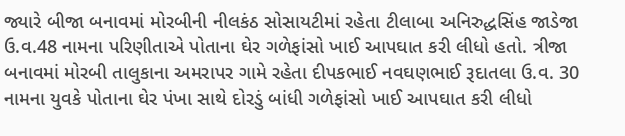જ્યારે બીજા બનાવમાં મોરબીની નીલકંઠ સોસાયટીમાં રહેતા ટીલાબા અનિરુદ્ધસિંહ જાડેજા ઉ.વ.48 નામના પરિણીતાએ પોતાના ઘેર ગળેફાંસો ખાઈ આપઘાત કરી લીધો હતો. ત્રીજા બનાવમાં મોરબી તાલુકાના અમરાપર ગામે રહેતા દીપકભાઈ નવઘણભાઈ રૂદાતલા ઉ.વ. 30 નામના યુવકે પોતાના ઘેર પંખા સાથે દોરડું બાંધી ગળેફાંસો ખાઈ આપઘાત કરી લીધો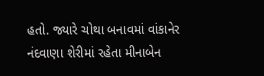હતો. જ્યારે ચોથા બનાવમાં વાંકાનેર નંદવાણા શેરીમાં રહેતા મીનાબેન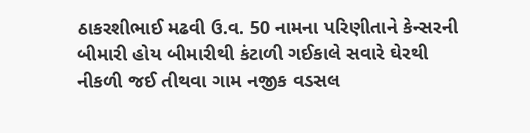ઠાકરશીભાઈ મઢવી ઉ.વ. 50 નામના પરિણીતાને કેન્સરની બીમારી હોય બીમારીથી કંટાળી ગઈકાલે સવારે ઘેરથી નીકળી જઈ તીથવા ગામ નજીક વડસલ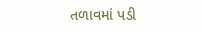તળાવમાં પડી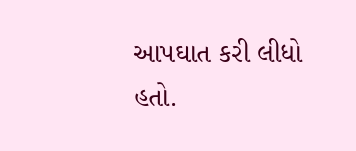આપઘાત કરી લીધો હતો.